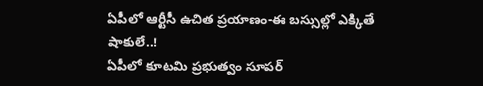ఏపీలో ఆర్టీసీ ఉచిత ప్రయాణం-ఈ బస్సుల్లో ఎక్కితే షాకులే..!
ఏపీలో కూటమి ప్రభుత్వం సూపర్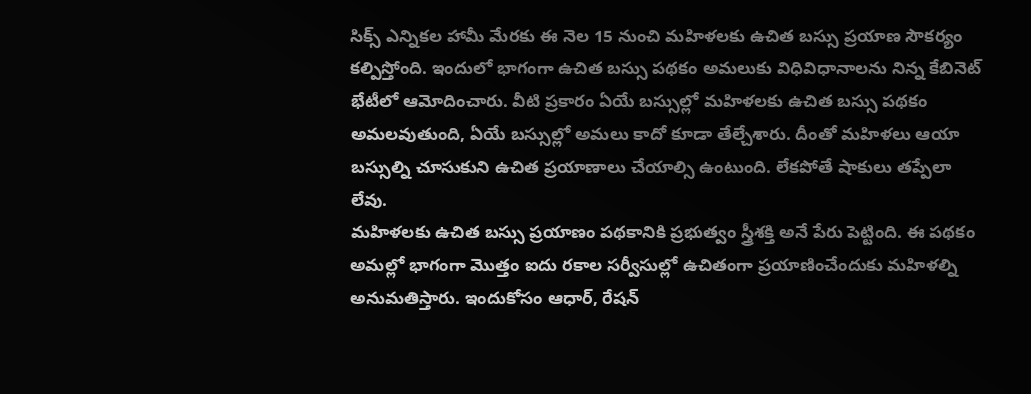సిక్స్ ఎన్నికల హామీ మేరకు ఈ నెల 15 నుంచి మహిళలకు ఉచిత బస్సు ప్రయాణ సౌకర్యం కల్పిస్తోంది. ఇందులో భాగంగా ఉచిత బస్సు పథకం అమలుకు విధివిధానాలను నిన్న కేబినెట్ భేటీలో ఆమోదించారు. వీటి ప్రకారం ఏయే బస్సుల్లో మహిళలకు ఉచిత బస్సు పథకం అమలవుతుంది, ఏయే బస్సుల్లో అమలు కాదో కూడా తేల్చేశారు. దీంతో మహిళలు ఆయా బస్సుల్ని చూసుకుని ఉచిత ప్రయాణాలు చేయాల్సి ఉంటుంది. లేకపోతే షాకులు తప్పేలా లేవు.
మహిళలకు ఉచిత బస్సు ప్రయాణం పథకానికి ప్రభుత్వం స్త్రీశక్తి అనే పేరు పెట్టింది. ఈ పథకం అమల్లో భాగంగా మొత్తం ఐదు రకాల సర్వీసుల్లో ఉచితంగా ప్రయాణించేందుకు మహిళల్ని అనుమతిస్తారు. ఇందుకోసం ఆధార్, రేషన్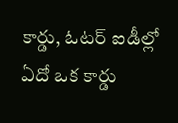కార్డు, ఓటర్ ఐడీల్లో ఏదో ఒక కార్డు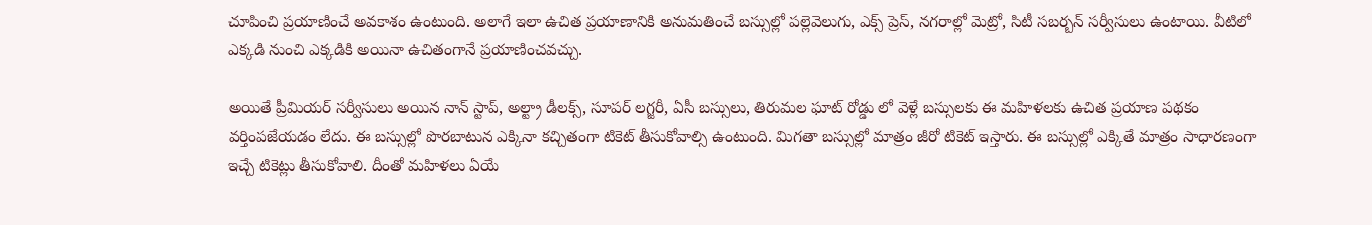చూపించి ప్రయాణించే అవకాశం ఉంటుంది. అలాగే ఇలా ఉచిత ప్రయాణానికి అనుమతించే బస్సుల్లో పల్లెవెలుగు, ఎక్స్ ప్రెస్, నగరాల్లో మెట్రో, సిటీ సబర్బన్ సర్వీసులు ఉంటాయి. వీటిలో ఎక్కడి నుంచి ఎక్కడికి అయినా ఉచితంగానే ప్రయాణించవచ్చు.

అయితే ప్రీమియర్ సర్వీసులు అయిన నాన్ స్టాప్, అల్ట్రా డీలక్స్, సూపర్ లగ్జరీ, ఏసీ బస్సులు, తిరుమల ఘాట్ రోడ్డు లో వెళ్లే బస్సులకు ఈ మహిళలకు ఉచిత ప్రయాణ పథకం వర్తింపజేయడం లేదు. ఈ బస్సుల్లో పొరబాటున ఎక్కినా కచ్చితంగా టికెట్ తీసుకోవాల్సి ఉంటుంది. మిగతా బస్సుల్లో మాత్రం జీరో టికెట్ ఇస్తారు. ఈ బస్సుల్లో ఎక్కితే మాత్రం సాధారణంగా ఇచ్చే టికెట్లు తీసుకోవాలి. దీంతో మహిళలు ఏయే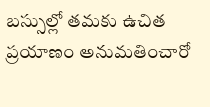బస్సుల్లో తమకు ఉచిత ప్రయాణం అనుమతించారో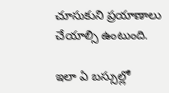చూసుకుని ప్రయాణాలు చేయాల్సి ఉంటుంది.

ఇలా ఏ బస్సుల్లో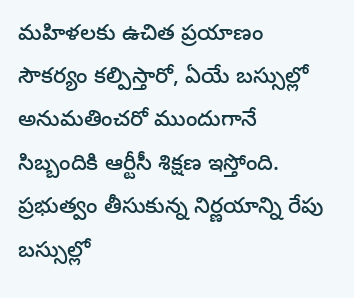మహిళలకు ఉచిత ప్రయాణం సౌకర్యం కల్పిస్తారో, ఏయే బస్సుల్లో అనుమతించరో ముందుగానే సిబ్బందికి ఆర్టీసీ శిక్షణ ఇస్తోంది. ప్రభుత్వం తీసుకున్న నిర్ణయాన్ని రేపు బస్సుల్లో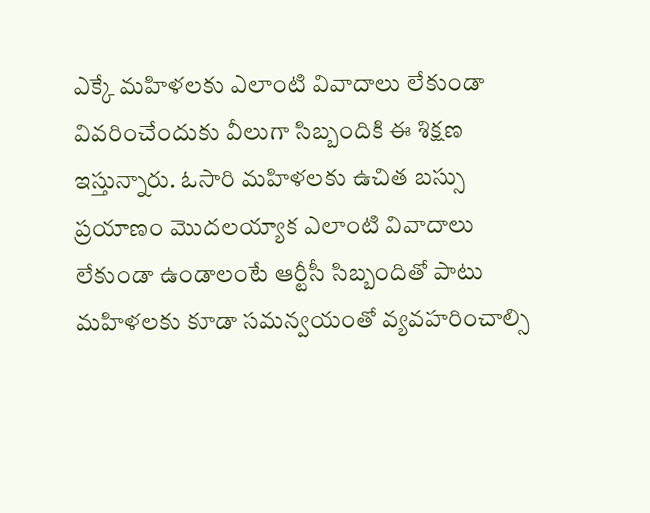ఎక్కే మహిళలకు ఎలాంటి వివాదాలు లేకుండా వివరించేందుకు వీలుగా సిబ్బందికి ఈ శిక్షణ ఇస్తున్నారు. ఓసారి మహిళలకు ఉచిత బస్సు ప్రయాణం మొదలయ్యాక ఎలాంటి వివాదాలు లేకుండా ఉండాలంటే ఆర్టీసీ సిబ్బందితో పాటు మహిళలకు కూడా సమన్వయంతో వ్యవహరించాల్సి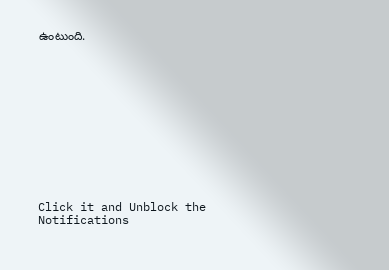ఉంటుంది.












Click it and Unblock the Notifications